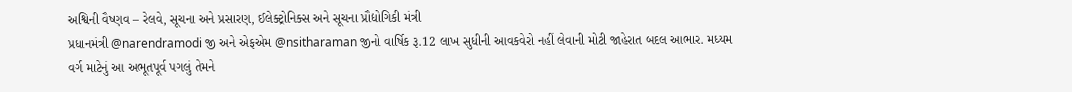અશ્વિની વૈષ્ણવ – રેલવે, સૂચના અને પ્રસારણ, ઈલેક્ટ્રોનિક્સ અને સૂચના પ્રૌદ્યોગિકી મંત્રી
પ્રધાનમંત્રી @narendramodi જી અને એફએમ @nsitharaman જીનો વાર્ષિક રૂ.12 લાખ સુધીની આવકવેરો નહીં લેવાની મોટી જાહેરાત બદલ આભાર. મધ્યમ વર્ગ માટેનું આ અભૂતપૂર્વ પગલું તેમને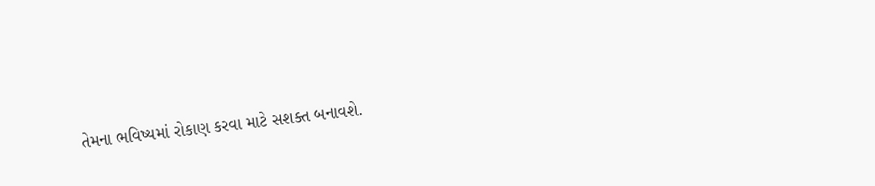તેમના ભવિષ્યમાં રોકાણ કરવા માટે સશક્ત બનાવશે.